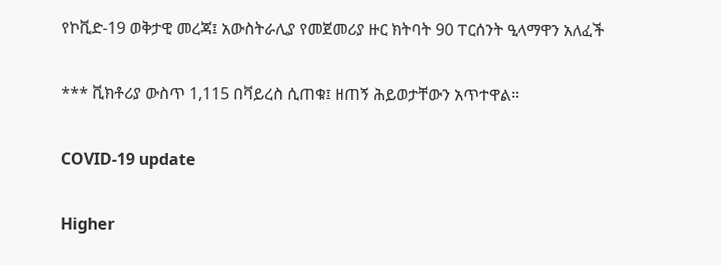የኮቪድ-19 ወቅታዊ መረጃ፤ አውስትራሊያ የመጀመሪያ ዙር ክትባት 90 ፐርሰንት ዒላማዋን አለፈች

*** ቪክቶሪያ ውስጥ 1,115 በቫይረስ ሲጠቁ፤ ዘጠኝ ሕይወታቸውን አጥተዋል።

COVID-19 update

Higher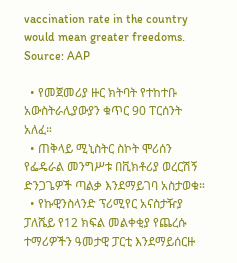vaccination rate in the country would mean greater freedoms. Source: AAP

  • የመጀመሪያ ዙር ክትባት የተከተቡ አውስትራሊያውያን ቁጥር 90 ፐርሰንት አለፈ።
  • ጠቅላይ ሚኒስትር ስኮት ሞሪሰን የፌዴራል መንግሥቱ በቪክቶሪያ ወረርሽኝ ድንጋጌዎች ጣልቃ እንደማይገባ አስታወቁ።
  • የኩዊንስላንድ ፕሪሚየር አናስታዥያ ፓለሼይ የ12 ክፍል መልቀቂያ የጨረሱ ተማሪዎችን ዓመታዊ ፓርቲ እንደማይሰርዙ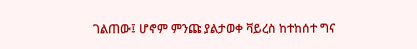ገልጠው፤ ሆኖም ምንጩ ያልታወቀ ቫይረስ ከተከሰተ ግና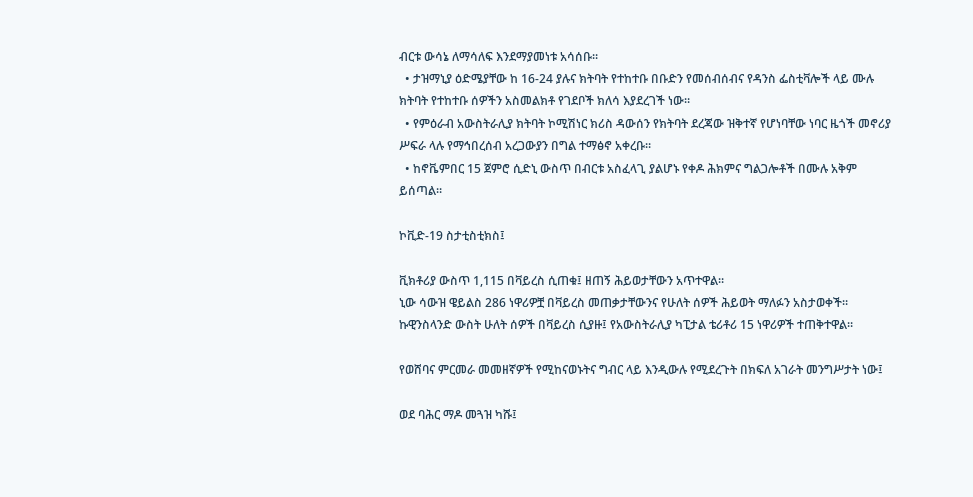ብርቱ ውሳኔ ለማሳለፍ እንደማያመነቱ አሳሰቡ።
  • ታዝማኒያ ዕድሜያቸው ከ 16-24 ያሉና ክትባት የተከተቡ በቡድን የመሰብሰብና የዳንስ ፌስቲቫሎች ላይ ሙሉ ክትባት የተከተቡ ሰዎችን አስመልክቶ የገደቦች ክለሳ እያደረገች ነው።
  • የምዕራብ አውስትራሊያ ክትባት ኮሚሽነር ክሪስ ዳውሰን የክትባት ደረጃው ዝቅተኛ የሆነባቸው ነባር ዜጎች መኖሪያ ሥፍራ ላሉ የማኅበረሰብ አረጋውያን በግል ተማፅኖ አቀረቡ።
  • ከኖቬምበር 15 ጀምሮ ሲድኒ ውስጥ በብርቱ አስፈላጊ ያልሆኑ የቀዶ ሕክምና ግልጋሎቶች በሙሉ አቅም ይሰጣል።

ኮቪድ-19 ስታቲስቲክስ፤

ቪክቶሪያ ውስጥ 1,115 በቫይረስ ሲጠቁ፤ ዘጠኝ ሕይወታቸውን አጥተዋል።
ኒው ሳውዝ ዌይልስ 286 ነዋሪዎቿ በቫይረስ መጠቃታቸውንና የሁለት ሰዎች ሕይወት ማለፉን አስታወቀች።
ኩዊንስላንድ ውስት ሁለት ሰዎች በቫይረስ ሲያዙ፤ የአውስትራሊያ ካፒታል ቴሪቶሪ 15 ነዋሪዎች ተጠቅተዋል።

የወሸባና ምርመራ መመዘኛዎች የሚከናወኑትና ግብር ላይ እንዲውሉ የሚደረጉት በክፍለ አገራት መንግሥታት ነው፤

ወደ ባሕር ማዶ መጓዝ ካሹ፤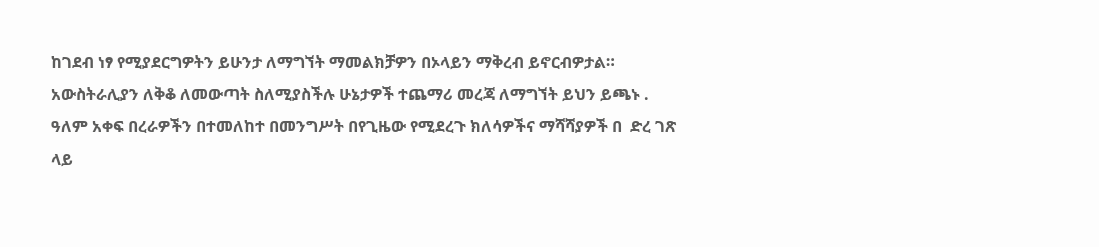ከገደብ ነፃ የሚያደርግዎትን ይሁንታ ለማግኘት ማመልክቻዎን በኦላይን ማቅረብ ይኖርብዎታል። አውስትራሊያን ለቅቆ ለመውጣት ስለሚያስችሉ ሁኔታዎች ተጨማሪ መረጃ ለማግኘት ይህን ይጫኑ . ዓለም አቀፍ በረራዎችን በተመለከተ በመንግሥት በየጊዜው የሚደረጉ ክለሳዎችና ማሻሻያዎች በ  ድረ ገጽ ላይ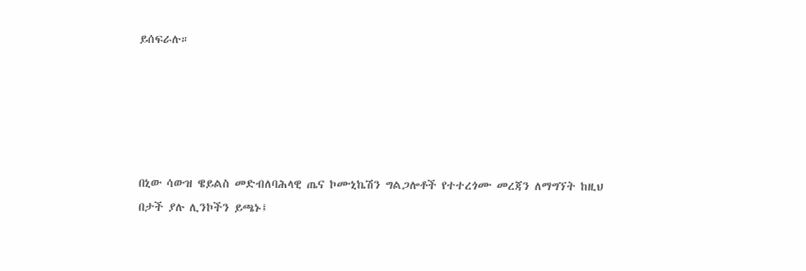ይሰፍራሉ።





በኒው ሳውዝ ዌይልስ መድብለባሕላዊ ጤና ኮሙኒኬሽን ግልጋሎቶች የተተረጎሙ መረጃን ለማግኘት ከዚህ በታች ያሉ ሊንኮችን ይጫኑ፤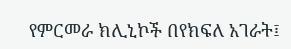የምርመራ ክሊኒኮች በየክፍለ አገራት፤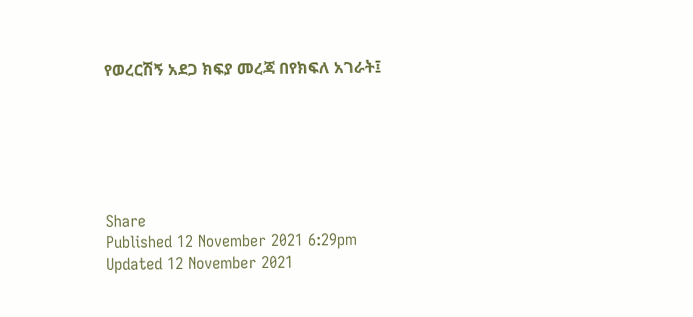የወረርሽኝ አደጋ ክፍያ መረጃ በየክፍለ አገራት፤






Share
Published 12 November 2021 6:29pm
Updated 12 November 2021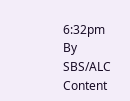6:32pm
By SBS/ALC Content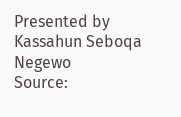Presented by Kassahun Seboqa Negewo
Source: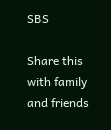SBS

Share this with family and friends